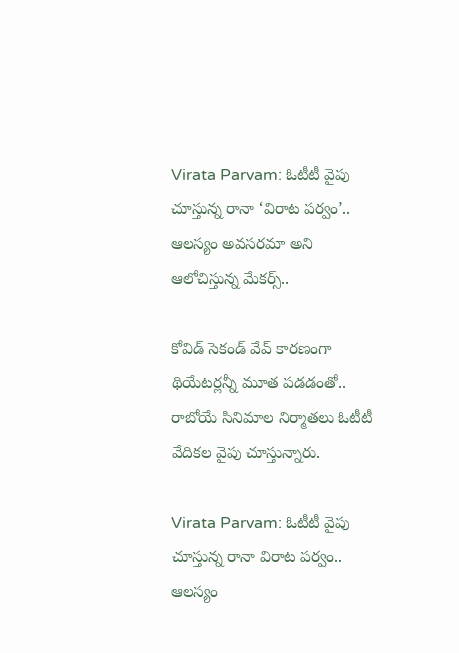Virata Parvam: ఓటీటీ వైపు చూస్తున్న రానా ‘విరాట పర్వం’.. ఆలస్యం అవసరమా అని ఆలోచిస్తున్న మేకర్స్..

కోవిడ్‌ సెకండ్ వేవ్‌ కారణంగా థియేటర్లన్నీ మూత పడడంతో.. రాబోయే సినిమాల నిర్మాతలు ఓటీటీ వేదికల వైపు చూస్తున్నారు.

Virata Parvam: ఓటీటీ వైపు చూస్తున్న రానా విరాట పర్వం.. ఆలస్యం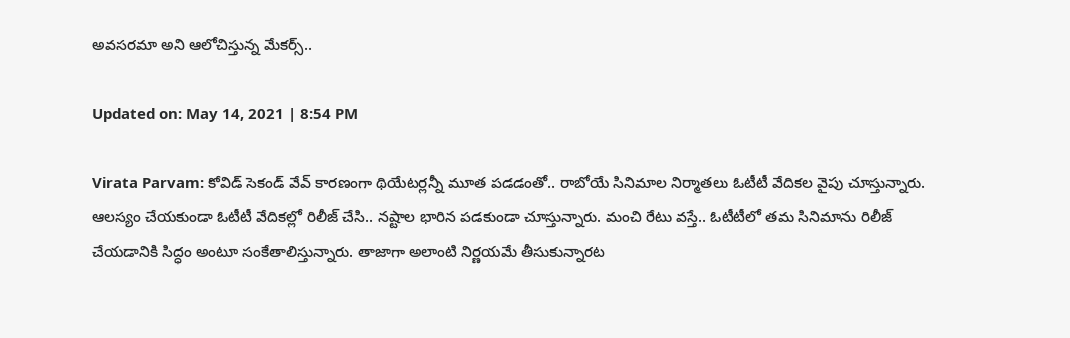అవసరమా అని ఆలోచిస్తున్న మేకర్స్..

Updated on: May 14, 2021 | 8:54 PM

Virata Parvam: కోవిడ్‌ సెకండ్ వేవ్‌ కారణంగా థియేటర్లన్నీ మూత పడడంతో.. రాబోయే సినిమాల నిర్మాతలు ఓటీటీ వేదికల వైపు చూస్తున్నారు. ఆలస్యం చేయకుండా ఓటీటీ వేదికల్లో రిలీజ్‌ చేసి.. నష్టాల భారిన పడకుండా చూస్తున్నారు. మంచి రేటు వస్తే.. ఓటీటీలో తమ సినిమాను రిలీజ్‌ చేయడానికి సిద్ధం అంటూ సంకేతాలిస్తున్నారు. తాజాగా అలాంటి నిర్ణయమే తీసుకున్నారట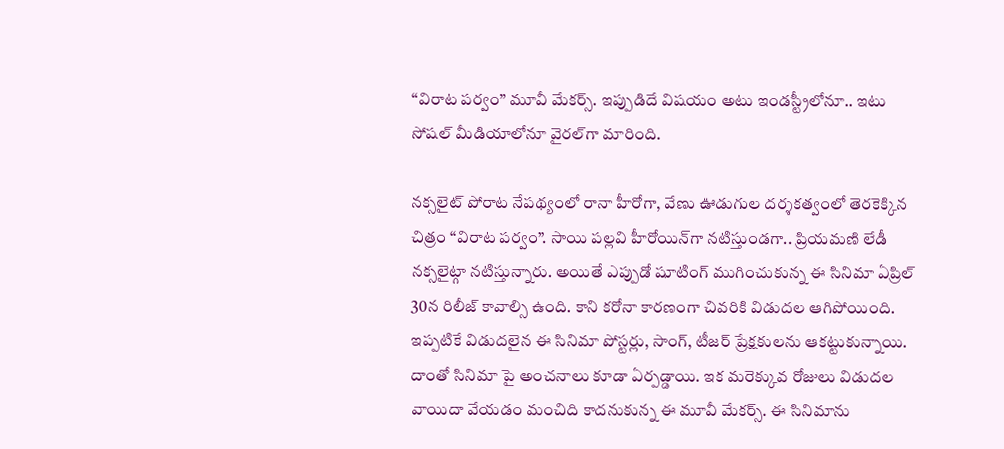“విరాట పర్వం” మూవీ మేకర్స్‌. ఇప్పుడిదే విషయం అటు ఇండస్ట్రీలోనూ.. ఇటు సోషల్ మీడియాలోనూ వైరల్‌గా మారింది.

నక్సలైట్‌ పోరాట నేపథ్యంలో రానా హీరోగా, వేణు ఊడుగుల దర్శకత్వంలో తెరకెక్కిన చిత్రం “విరాట పర్వం”. సాయి పల్లవి హీరోయిన్‌గా నటిస్తుండగా.. ప్రియమణి లేడీ నక్సలైట్గా నటిస్తున్నారు. అయితే ఎప్పుడో షూటింగ్ ముగించుకున్న ఈ సినిమా ఏప్రిల్ 30న రిలీజ్‌ కావాల్సి ఉంది. కాని కరోనా కారణంగా చివరికి విడుదల ఆగిపోయింది. ఇప్పటికే విడుదలైన ఈ సినిమా పోస్టర్లు, సాంగ్, టీజర్ ప్రేక్షకులను ఆకట్టుకున్నాయి. దాంతో సినిమా పై అంచనాలు కూడా ఏర్పడ్డాయి. ఇక మరెక్కువ రోజులు విడుదల వాయిదా వేయడం మంచిది కాదనుకున్న ఈ మూవీ మేకర్స్. ఈ సినిమాను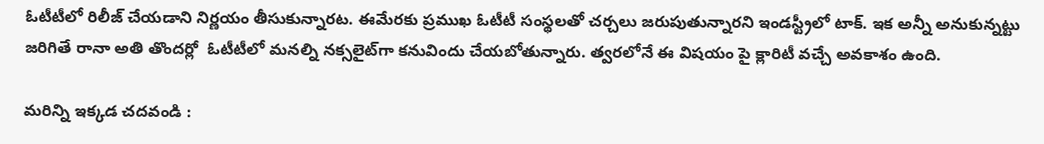ఓటీటీలో రిలీజ్‌ చేయడాని నిర్ణయం తీసుకున్నారట. ఈమేరకు ప్రముఖ ఓటీటీ సంస్థలతో చర్చలు జరుపుతున్నారని ఇండస్ట్రీలో టాక్‌. ఇక అన్నీ అనుకున్నట్టు జరిగితే రానా అతి తొందర్లో  ఓటీటీలో మనల్ని నక్సలైట్‌గా కనువిందు చేయబోతున్నారు. త్వరలోనే ఈ విషయం పై క్లారిటీ వచ్చే అవకాశం ఉంది.

మరిన్ని ఇక్కడ చదవండి :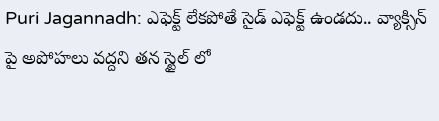Puri Jagannadh: ఎఫెక్ట్‌ లేకపోతే సైడ్‌ ఎఫెక్ట్‌ ఉండదు.. వ్యాక్సిన్ పై అపోహలు వద్దని తన స్టైల్ లో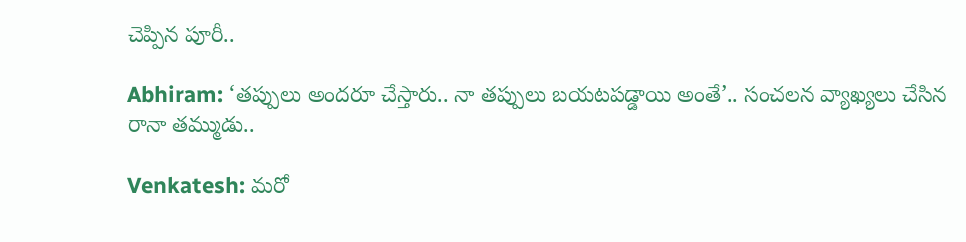చెప్పిన పూరీ..

Abhiram: ‘త‌ప్పులు అంద‌రూ చేస్తారు.. నా త‌ప్పులు బ‌య‌ట‌ప‌డ్డాయి అంతే’.. సంచ‌ల‌న వ్యాఖ్య‌లు చేసిన రానా త‌మ్ముడు..

Venkatesh: మరో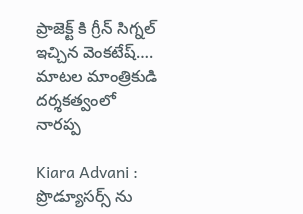ప్రాజెక్ట్ కి గ్రీన్ సిగ్నల్ ఇచ్చిన వెంకటేష్…. మాటల మాంత్రికుడి దర్శకత్వంలో నారప్ప

Kiara Advani : ప్రొడ్యూసర్స్ ను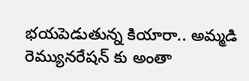భయపెడుతున్న కియారా.. అమ్మడి రెమ్యునరేషన్ కు అంతా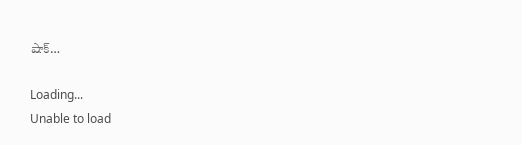షాక్…

Loading...
Unable to load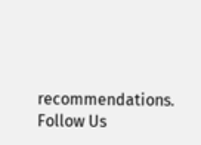recommendations.
Follow Us